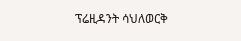ፕሬዚዳንት ሳህለወርቅ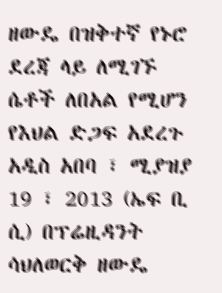ዘውዴ በዝቅተኛ የኑሮ ደረጃ ላይ ለሚገኙ ሴቶች ለበአል የሚሆን የእህል ድጋፍ አደረጉ
አዲስ አበባ ፣ ሚያዝያ 19 ፣ 2013 (ኤፍ ቢ ሲ) በፕሬዚዳንት ሳህለወርቅ ዘውዴ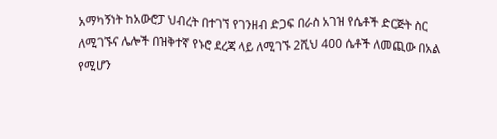አማካኝነት ከአውሮፓ ህብረት በተገኘ የገንዘብ ድጋፍ በራስ አገዝ የሴቶች ድርጅት ስር ለሚገኙና ሌሎች በዝቅተኛ የኑሮ ደረጃ ላይ ለሚገኙ 2ሺህ 400 ሴቶች ለመጪው በአል የሚሆን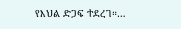የእህል ድጋፍ ተደረገ።…